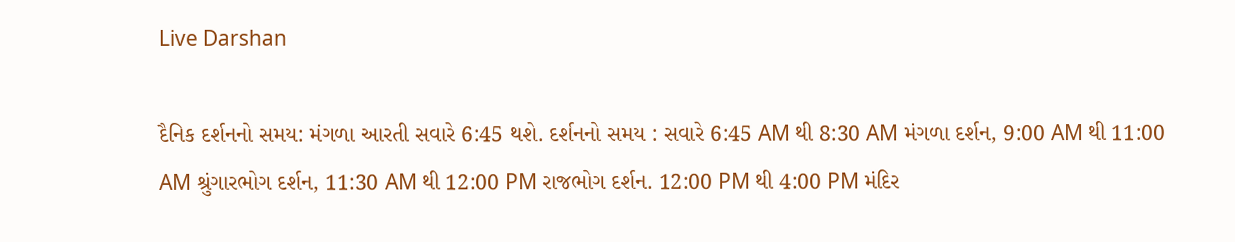Live Darshan

દૈનિક દર્શનનો સમય: મંગળા આરતી સવારે 6:45 થશે. દર્શનનો સમય : સવારે 6:45 AM થી 8:30 AM મંગળા દર્શન, 9:00 AM થી 11:00 AM શ્રુંગારભોગ દર્શન, 11:30 AM થી 12:00 PM રાજભોગ દર્શન. 12:00 PM થી 4:00 PM મંદિર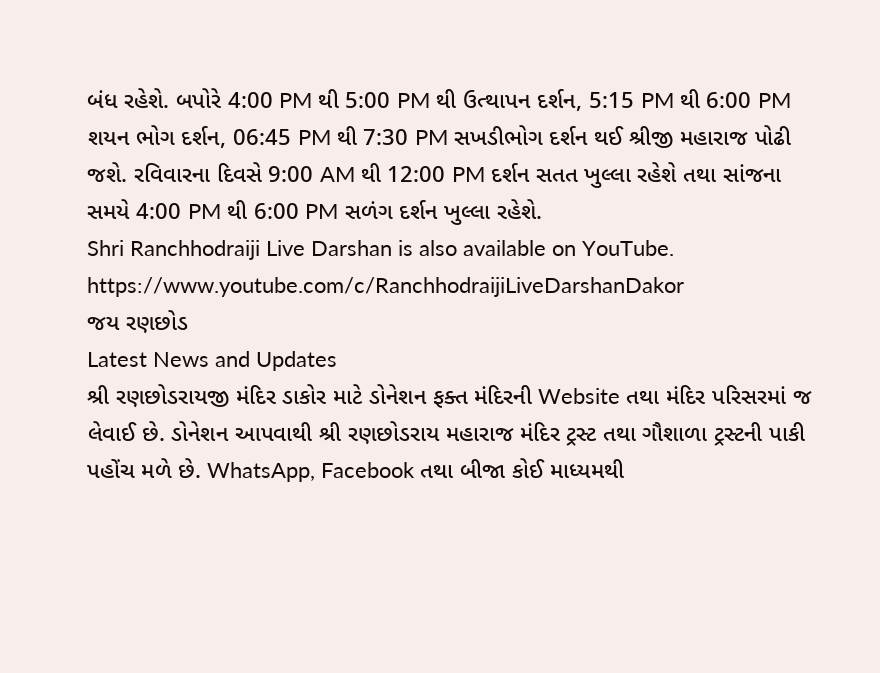બંધ રહેશે. બપોરે 4:00 PM થી 5:00 PM થી ઉત્થાપન દર્શન, 5:15 PM થી 6:00 PM શયન ભોગ દર્શન, 06:45 PM થી 7:30 PM સખડીભોગ દર્શન થઈ શ્રીજી મહારાજ પોઢી જશે. રવિવારના દિવસે 9:00 AM થી 12:00 PM દર્શન સતત ખુલ્લા રહેશે તથા સાંજના સમયે 4:00 PM થી 6:00 PM સળંગ દર્શન ખુલ્લા રહેશે.
Shri Ranchhodraiji Live Darshan is also available on YouTube.
https://www.youtube.com/c/RanchhodraijiLiveDarshanDakor
જય રણછોડ
Latest News and Updates
શ્રી રણછોડરાયજી મંદિર ડાકોર માટે ડોનેશન ફક્ત મંદિરની Website તથા મંદિર પરિસરમાં જ લેવાઈ છે. ડોનેશન આપવાથી શ્રી રણછોડરાય મહારાજ મંદિર ટ્રસ્ટ તથા ગૌશાળા ટ્રસ્ટની પાકી પહોંચ મળે છે. WhatsApp, Facebook તથા બીજા કોઈ માધ્યમથી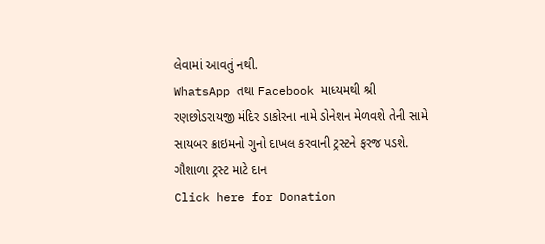લેવામાં આવતું નથી.
WhatsApp તથા Facebook માધ્યમથી શ્રી રણછોડરાયજી મંદિર ડાકોરના નામે ડોનેશન મેળવશે તેની સામે સાયબર ક્રાઇમનો ગુનો દાખલ કરવાની ટ્રસ્ટને ફરજ પડશે.
ગૌશાળા ટ્રસ્ટ માટે દાન
Click here for Donation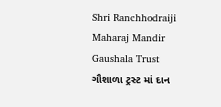Shri Ranchhodraiji Maharaj Mandir Gaushala Trust
ગૌશાળા ટ્રસ્ટ માં દાન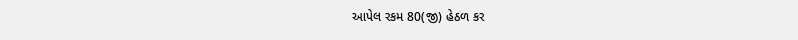આપેલ રકમ 80(જી) હેઠળ કર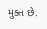મુક્ત છે.